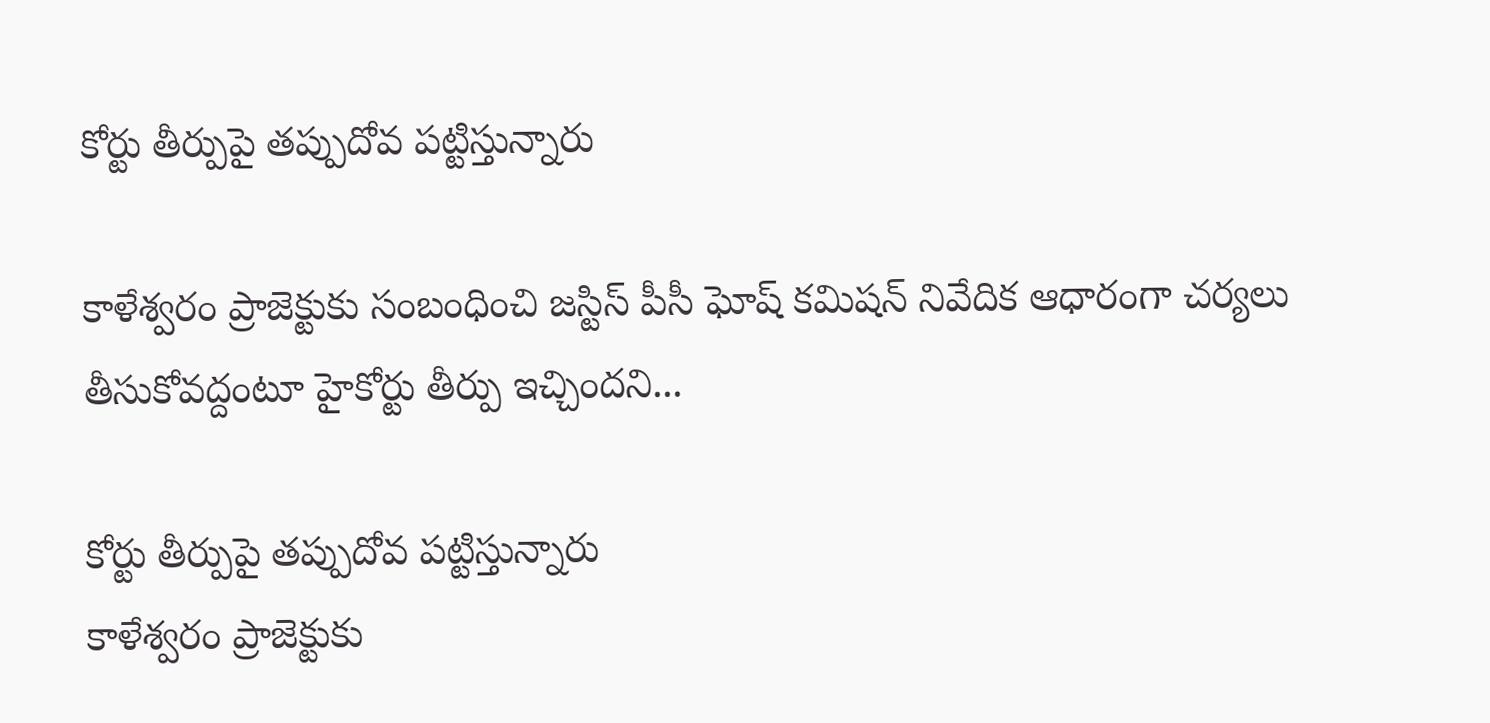కోర్టు తీర్పుపై తప్పుదోవ పట్టిస్తున్నారు

కాళేశ్వరం ప్రాజెక్టుకు సంబంధించి జస్టిస్‌ పీసీ ఘోష్‌ కమిషన్‌ నివేదిక ఆధారంగా చర్యలు తీసుకోవద్దంటూ హైకోర్టు తీర్పు ఇచ్చిందని...

కోర్టు తీర్పుపై తప్పుదోవ పట్టిస్తున్నారు
కాళేశ్వరం ప్రాజెక్టుకు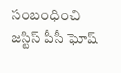సంబంధించి జస్టిస్‌ పీసీ ఘోష్‌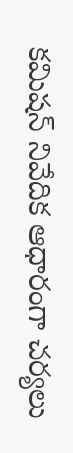కమిషన్‌ నివేదిక ఆధారంగా చర్యలు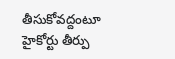తీసుకోవద్దంటూ హైకోర్టు తీర్పు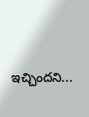ఇచ్చిందని...